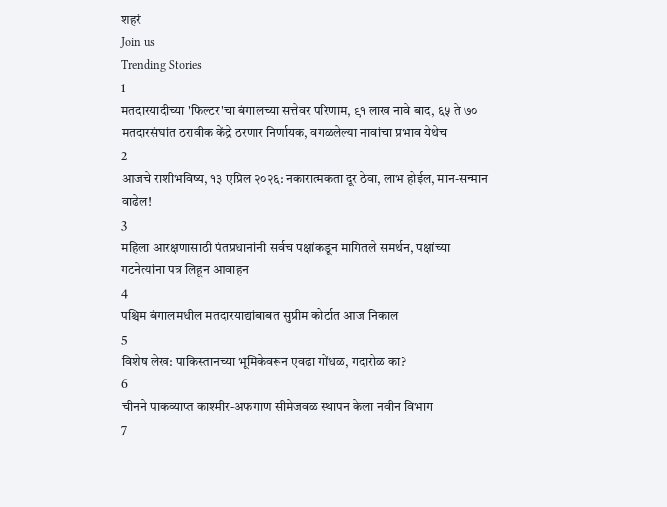शहरं
Join us
Trending Stories
1
मतदारयादीच्या 'फिल्टर'चा बंगालच्या सत्तेवर परिणाम, ९१ लाख नावे बाद, ६५ ते ७० मतदारसंघांत ठरावीक केंद्रे ठरणार निर्णायक, वगळलेल्या नावांचा प्रभाव येथेच
2
आजचे राशीभविष्य, १३ एप्रिल २०२६: नकारात्मकता दूर ठेवा, लाभ होईल, मान-सन्मान वाढेल!
3
महिला आरक्षणासाठी पंतप्रधानांनी सर्वच पक्षांकडून मागितले समर्थन, पक्षांच्या गटनेत्यांना पत्र लिहून आवाहन
4
पश्चिम बंगालमधील मतदारयाद्यांबाबत सुप्रीम कोर्टात आज निकाल
5
विशेष लेख: पाकिस्तानच्या भूमिकेवरून एवढा गोंधळ, गदारोळ का?
6
चीनने पाकव्याप्त काश्मीर-अफगाण सीमेजवळ स्थापन केला नवीन विभाग
7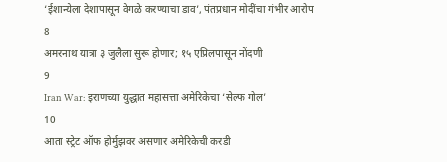‘ईशान्येला देशापासून वेगळे करण्याचा डाव’, पंतप्रधान मोदींचा गंभीर आरोप
8
अमरनाथ यात्रा ३ जुलैला सुरू होणार; १५ एप्रिलपासून नोंदणी
9
Iran War: इराणच्या युद्धात महासत्ता अमेरिकेचा ‘सेल्फ गोल’
10
आता स्ट्रेट ऑफ होर्मुझवर असणार अमेरिकेची करडी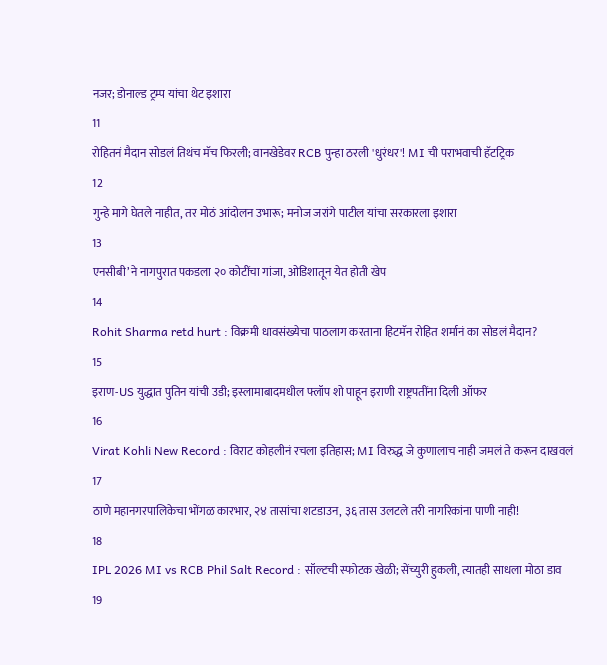नजर; डोनाल्ड ट्रम्प यांचा थेट इशारा
11
रोहितनं मैदान सोडलं तिथंच मॅच फिरली; वानखेडेवर RCB पुन्हा ठरली 'धुरंधर'! MI ची पराभवाची हॅटट्रिक
12
गुन्हे मागे घेतले नाहीत, तर मोठं आंदोलन उभारू; मनोज जरांगे पाटील यांचा सरकारला इशारा
13
एनसीबी’ने नागपुरात पकडला २० कोटींचा गांजा, ओडिशातून येत होती खेप
14
Rohit Sharma retd hurt : विक्रमी धावसंख्येचा पाठलाग करताना हिटमॅन रोहित शर्मानं का सोडलं मैदान?
15
इराण-US युद्धात पुतिन यांची उडी; इस्लामाबादमधील फ्लॉप शो पाहून इराणी राष्ट्रपतींना दिली ऑफर
16
Virat Kohli New Record : विराट कोहलीनं रचला इतिहास; MI विरुद्ध जे कुणालाच नाही जमलं ते करून दाखवलं
17
ठाणे महानगरपालिकेचा भोंगळ कारभार, २४ तासांचा शटडाउन, ३६ तास उलटले तरी नागरिकांना पाणी नाही!
18
IPL 2026 MI vs RCB Phil Salt Record : सॉल्टची स्फोटक खेळी; सेंच्युरी हुकली, त्यातही साधला मोठा डाव
19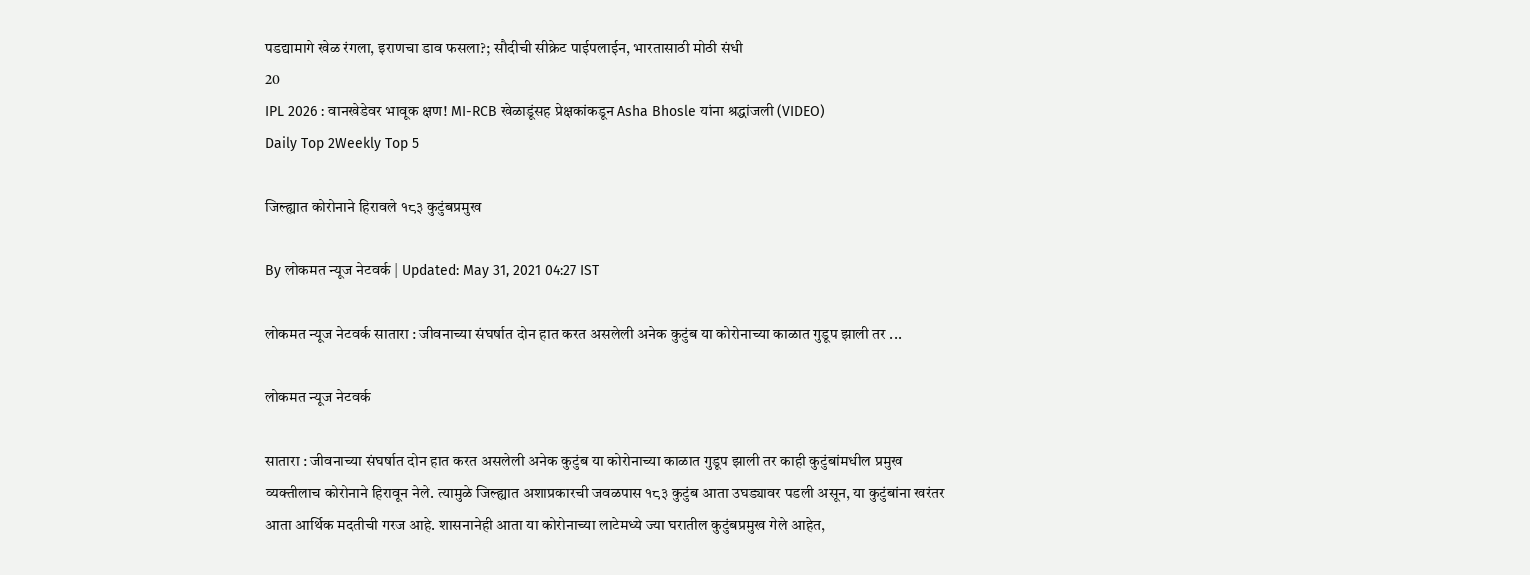पडद्यामागे खेळ रंगला, इराणचा डाव फसला?; सौदीची सीक्रेट पाईपलाईन, भारतासाठी मोठी संधी
20
IPL 2026 : वानखेडेवर भावूक क्षण! MI-RCB खेळाडूंसह प्रेक्षकांकडून Asha Bhosle यांना श्रद्धांजली (VIDEO)
Daily Top 2Weekly Top 5

जिल्ह्यात कोरोनाने हिरावले १८३ कुटुंबप्रमुख

By लोकमत न्यूज नेटवर्क | Updated: May 31, 2021 04:27 IST

लोकमत न्यूज नेटवर्क सातारा : जीवनाच्या संघर्षात दोन हात करत असलेली अनेक कुटुंब या कोरोनाच्या काळात गुडूप झाली तर ...

लोकमत न्यूज नेटवर्क

सातारा : जीवनाच्या संघर्षात दोन हात करत असलेली अनेक कुटुंब या कोरोनाच्या काळात गुडूप झाली तर काही कुटुंबांमधील प्रमुख व्यक्तीलाच कोरोनाने हिरावून नेले. त्यामुळे जिल्ह्यात अशाप्रकारची जवळपास १८३ कुटुंब आता उघड्यावर पडली असून, या कुटुंबांना खरंतर आता आर्थिक मदतीची गरज आहे. शासनानेही आता या कोरोनाच्या लाटेमध्ये ज्या घरातील कुटुंबप्रमुख गेले आहेत,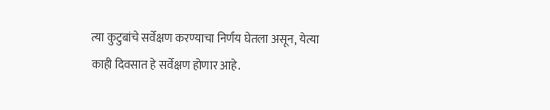त्या कुटुबांचे सर्वेक्षण करण्याचा निर्णय घेतला असून, येत्या काही दिवसात हे सर्वेक्षण होणार आहे.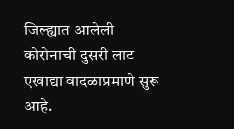जिल्ह्यात आलेली कोरोनाची दुसरी लाट एखाद्या वादळाप्रमाणे सुरू आहे.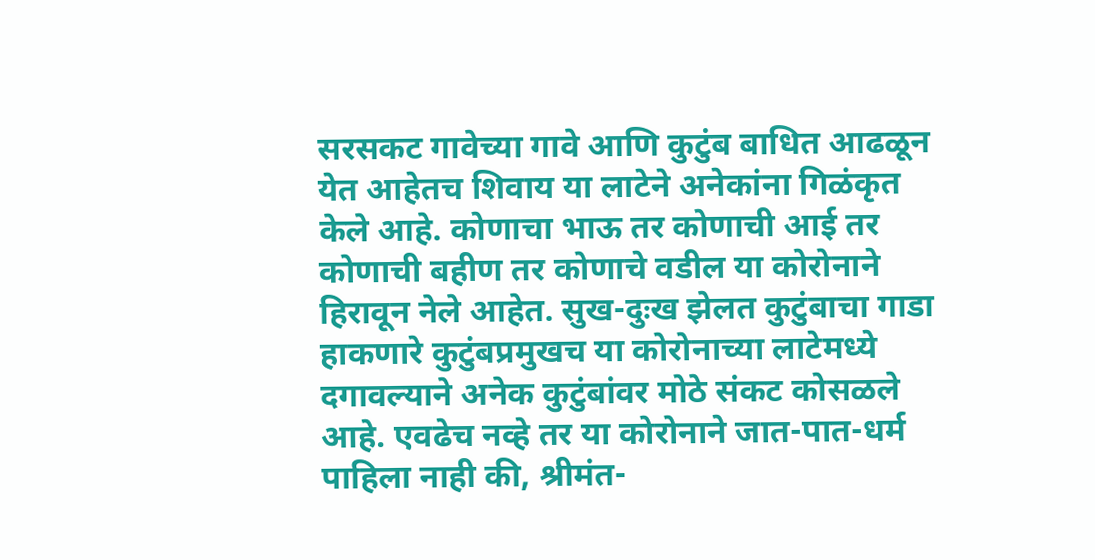सरसकट गावेच्या गावे आणि कुटुंब बाधित आढळून येत आहेतच शिवाय या लाटेने अनेकांना गिळंकृत केले आहे. कोणाचा भाऊ तर कोणाची आई तर कोणाची बहीण तर कोणाचे वडील या कोरोनाने हिरावून नेले आहेत. सुख-दुःख झेलत कुटुंबाचा गाडा हाकणारे कुटुंबप्रमुखच या कोरोनाच्या लाटेमध्ये दगावल्याने अनेक कुटुंबांवर मोठे संकट कोसळले आहे. एवढेच नव्हे तर या कोरोनाने जात-पात-धर्म पाहिला नाही की, श्रीमंत-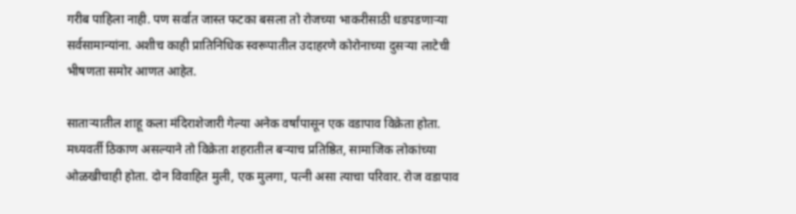गरीब पाहिला नाही. पण सर्वात जास्त फटका बसला तो रोजच्या भाकरीसाठी धडपडणाऱ्या सर्वसामान्यांना. अशीच काही प्रातिनिधिक स्वरूपातील उदाहरणे कोरोनाच्या दुसऱ्या लाटेची भीषणता समोर आणत आहेत.

साताऱ्यातील शाहू कला मंदिराशेजारी गेल्या अनेक वर्षांपासून एक वडापाव विक्रेता होता. मध्यवर्ती ठिकाण असल्याने तो विक्रेता शहरातील बऱ्याच प्रतिष्ठित, सामाजिक लोकांच्या ओळखीचाही होता. दोन विवाहित मुली, एक मुलगा, पत्नी असा त्याचा परिवार. रोज वडापाव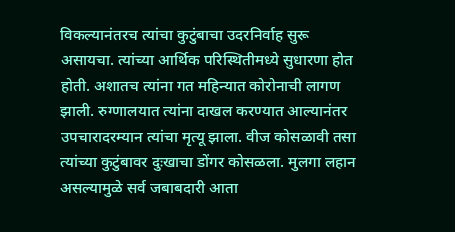विकल्यानंतरच त्यांचा कुटुंबाचा उदरनिर्वाह सुरू असायचा. त्यांच्या आर्थिक परिस्थितीमध्ये सुधारणा होत होती. अशातच त्यांना गत महिन्यात कोरोनाची लागण झाली. रुग्णालयात त्यांना दाखल करण्यात आल्यानंतर उपचारादरम्यान त्यांचा मृत्यू झाला. वीज कोसळावी तसा त्यांच्या कुटुंबावर दुःखाचा डोंगर कोसळला. मुलगा लहान असल्यामुळे सर्व जबाबदारी आता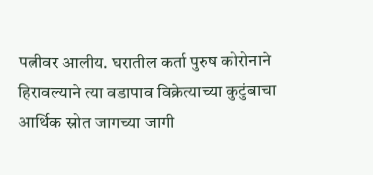पत्नीवर आलीय. घरातील कर्ता पुरुष कोरोनाने हिरावल्याने त्या वडापाव विक्रेत्याच्या कुटुंबाचा आर्थिक स्रोत जागच्या जागी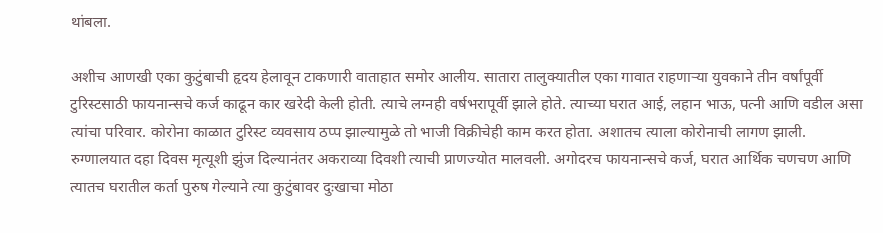थांबला.

अशीच आणखी एका कुटुंबाची हृदय हेलावून टाकणारी वाताहात समोर आलीय. सातारा तालुक्‍यातील एका गावात राहणाऱ्या युवकाने तीन वर्षांपूर्वी टुरिस्टसाठी फायनान्सचे कर्ज काढून कार खरेदी केली होती. त्याचे लग्नही वर्षभरापूर्वी झाले होते. त्याच्या घरात आई, लहान भाऊ, पत्नी आणि वडील असा त्यांचा परिवार. कोरोना काळात टुरिस्ट व्यवसाय ठप्प झाल्यामुळे तो भाजी विक्रीचेही काम करत होता. अशातच त्याला कोरोनाची लागण झाली. रुग्णालयात दहा दिवस मृत्यूशी झुंज दिल्यानंतर अकराव्या दिवशी त्याची प्राणज्योत मालवली. अगोदरच फायनान्सचे कर्ज, घरात आर्थिक चणचण आणि त्यातच घरातील कर्ता पुरुष गेल्याने त्या कुटुंबावर दुःखाचा मोठा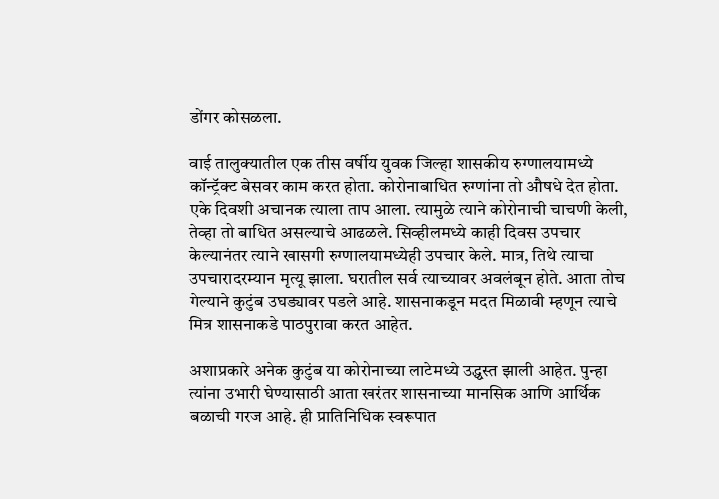डोंगर कोसळला.

वाई तालुक्यातील एक तीस वर्षीय युवक जिल्हा शासकीय रुग्णालयामध्ये कॉन्ट्रॅक्ट बेसवर काम करत होता. कोरोनाबाधित रुग्णांना तो औषधे देत होता. एके दिवशी अचानक त्याला ताप आला. त्यामुळे त्याने कोरोनाची चाचणी केली, तेव्हा तो बाधित असल्याचे आढळले. सिव्हीलमध्ये काही दिवस उपचार केल्यानंतर त्याने खासगी रुग्णालयामध्येही उपचार केले. मात्र, तिथे त्याचा उपचारादरम्यान मृत्यू झाला. घरातील सर्व त्याच्यावर अवलंबून होते. आता तोच गेल्याने कुटुंब उघड्यावर पडले आहे. शासनाकडून मदत मिळावी म्हणून त्याचे मित्र शासनाकडे पाठपुरावा करत आहेत.

अशाप्रकारे अनेक कुटुंब या कोरोनाच्या लाटेमध्ये उद्ध्वस्त झाली आहेत. पुन्हा त्यांना उभारी घेण्यासाठी आता खरंतर शासनाच्या मानसिक आणि आर्थिक बळाची गरज आहे. ही प्रातिनिधिक स्वरूपात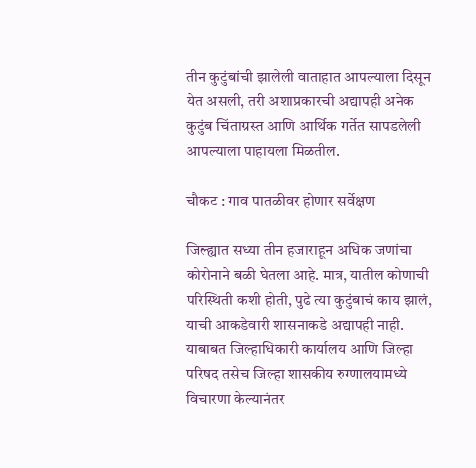तीन कुटुंबांची झालेली वाताहात आपल्याला दिसून येत असली, तरी अशाप्रकारची अद्यापही अनेक कुटुंब चिंताग्रस्त आणि आर्थिक गर्तेत सापडलेली आपल्याला पाहायला मिळतील.

चौकट : गाव पातळीवर होणार सर्वेक्षण

जिल्ह्यात सध्या तीन हजाराहून अधिक जणांचा कोरोनाने बळी घेतला आहे. मात्र, यातील कोणाची परिस्थिती कशी होती, पुढे त्या कुटुंबाचं काय झालं, याची आकडेवारी शासनाकडे अद्यापही नाही. याबाबत जिल्हाधिकारी कार्यालय आणि जिल्हा परिषद तसेच जिल्हा शासकीय रुग्णालयामध्ये विचारणा केल्यानंतर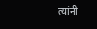त्यांनी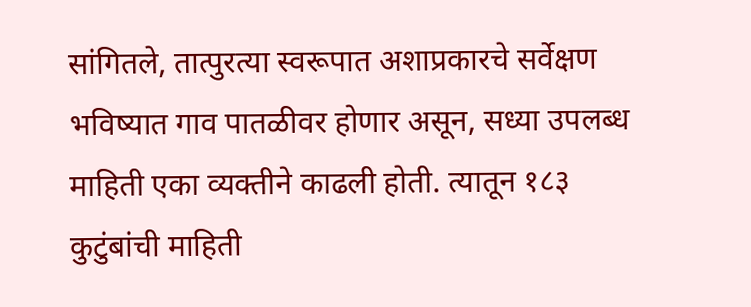सांगितले, तात्पुरत्या स्वरूपात अशाप्रकारचे सर्वेक्षण भविष्यात गाव पातळीवर होणार असून, सध्या उपलब्ध माहिती एका व्यक्तीने काढली होती. त्यातून १८३ कुटुंबांची माहिती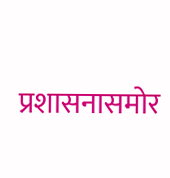प्रशासनासमोर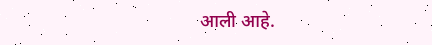आली आहे.